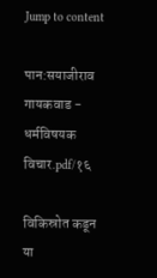Jump to content

पान:सयाजीराव गायकवाड - धर्मविषयक विचार.pdf/१६

विकिस्रोत कडून
या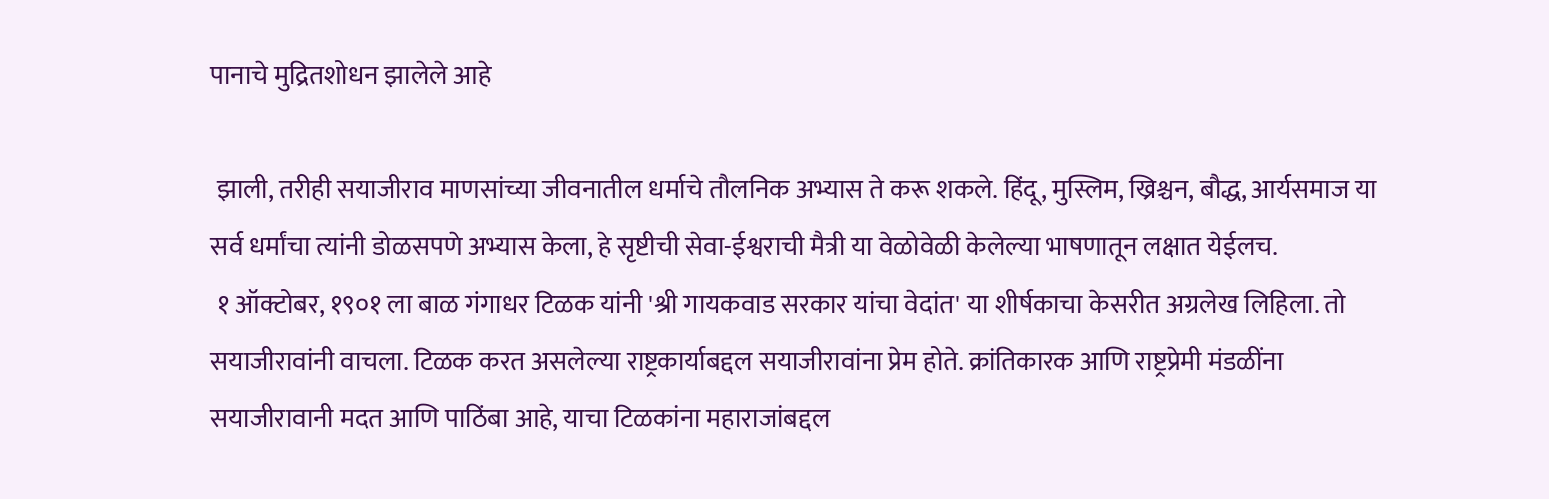पानाचे मुद्रितशोधन झालेले आहे

 झाली, तरीही सयाजीराव माणसांच्या जीवनातील धर्माचे तौलनिक अभ्यास ते करू शकले. हिंदू, मुस्लिम, ख्रिश्चन, बौद्ध, आर्यसमाज या सर्व धर्मांचा त्यांनी डोळसपणे अभ्यास केला, हे सृष्टीची सेवा-ईश्वराची मैत्री या वेळोवेळी केलेल्या भाषणातून लक्षात येईलच.
 १ ऑक्टोबर, १९०१ ला बाळ गंगाधर टिळक यांनी 'श्री गायकवाड सरकार यांचा वेदांत' या शीर्षकाचा केसरीत अग्रलेख लिहिला. तो सयाजीरावांनी वाचला. टिळक करत असलेल्या राष्ट्रकार्याबद्दल सयाजीरावांना प्रेम होते. क्रांतिकारक आणि राष्ट्रप्रेमी मंडळींना सयाजीरावानी मदत आणि पाठिंबा आहे, याचा टिळकांना महाराजांबद्दल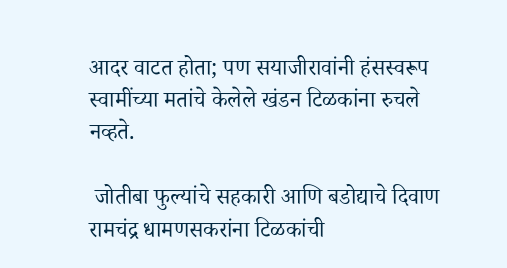आदर वाटत होता; पण सयाजीरावांनी हंसस्वरूप स्वामींच्या मतांचे केलेले खंडन टिळकांना रुचले नव्हते.

 जोतीबा फुल्यांचे सहकारी आणि बडोद्याचे दिवाण रामचंद्र धामणसकरांना टिळकांची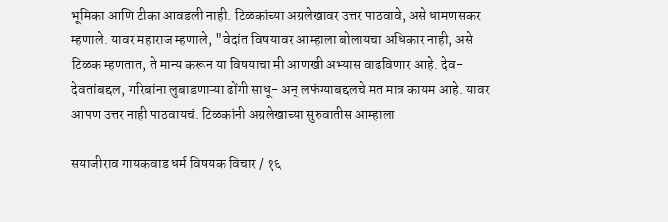भूमिका आणि टीका आवडली नाही. टिळकांच्या अग्रलेखावर उत्तर पाठवावे, असे धामणसकर म्हणाले. यावर महाराज म्हणाले, "वेदांत विषयावर आम्हाला बोलायचा अधिकार नाही, असे टिळक म्हणतात, ते मान्य करून या विषयाचा मी आणखी अभ्यास वाढविणार आहे. देव-देवतांबद्दल, गरिबांना लुबाडणाऱ्या ढोंगी साधू- अन् लफंग्याबद्दलचे मत मात्र कायम आहे. यावर आपण उत्तर नाही पाठवायचं. टिळकांनी अग्रलेखाच्या सुरुवातीस आम्हाला

सयाजीराव गायकवाड धर्म विषयक विचार / १६